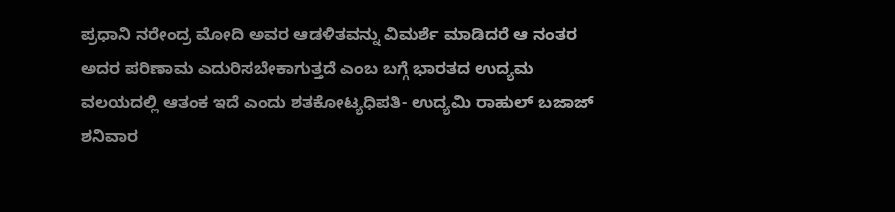ಪ್ರಧಾನಿ ನರೇಂದ್ರ ಮೋದಿ ಅವರ ಆಡಳಿತವನ್ನು ವಿಮರ್ಶೆ ಮಾಡಿದರೆ ಆ ನಂತರ ಅದರ ಪರಿಣಾಮ ಎದುರಿಸಬೇಕಾಗುತ್ತದೆ ಎಂಬ ಬಗ್ಗೆ ಭಾರತದ ಉದ್ಯಮ ವಲಯದಲ್ಲಿ ಆತಂಕ ಇದೆ ಎಂದು ಶತಕೋಟ್ಯಧಿಪತಿ- ಉದ್ಯಮಿ ರಾಹುಲ್ ಬಜಾಜ್ ಶನಿವಾರ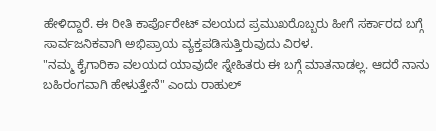ಹೇಳಿದ್ದಾರೆ. ಈ ರೀತಿ ಕಾರ್ಪೊರೇಟ್ ವಲಯದ ಪ್ರಮುಖರೊಬ್ಬರು ಹೀಗೆ ಸರ್ಕಾರದ ಬಗ್ಗೆ ಸಾರ್ವಜನಿಕವಾಗಿ ಅಭಿಪ್ರಾಯ ವ್ಯಕ್ತಪಡಿಸುತ್ತಿರುವುದು ವಿರಳ.
"ನಮ್ಮ ಕೈಗಾರಿಕಾ ವಲಯದ ಯಾವುದೇ ಸ್ನೇಹಿತರು ಈ ಬಗ್ಗೆ ಮಾತನಾಡಲ್ಲ. ಆದರೆ ನಾನು ಬಹಿರಂಗವಾಗಿ ಹೇಳುತ್ತೇನೆ" ಎಂದು ರಾಹುಲ್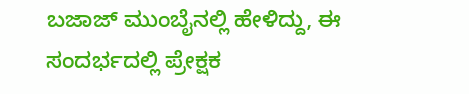ಬಜಾಜ್ ಮುಂಬೈನಲ್ಲಿ ಹೇಳಿದ್ದು, ಈ ಸಂದರ್ಭದಲ್ಲಿ ಪ್ರೇಕ್ಷಕ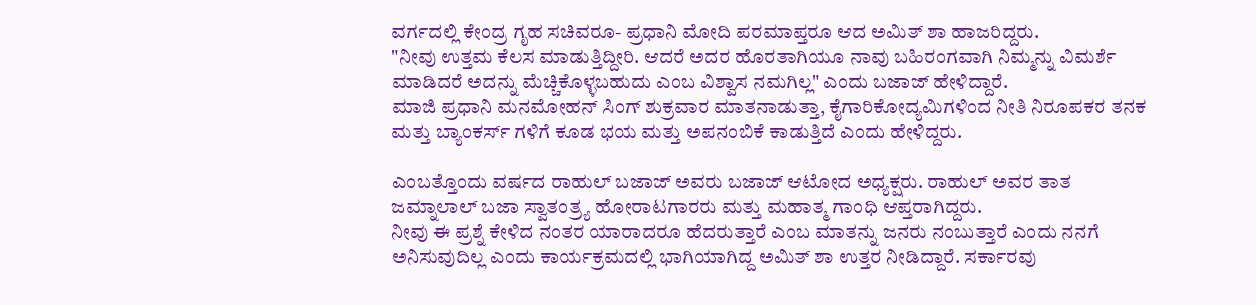ವರ್ಗದಲ್ಲಿ ಕೇಂದ್ರ ಗೃಹ ಸಚಿವರೂ- ಪ್ರಧಾನಿ ಮೋದಿ ಪರಮಾಪ್ತರೂ ಆದ ಅಮಿತ್ ಶಾ ಹಾಜರಿದ್ದರು.
"ನೀವು ಉತ್ತಮ ಕೆಲಸ ಮಾಡುತ್ತಿದ್ದೀರಿ. ಆದರೆ ಅದರ ಹೊರತಾಗಿಯೂ ನಾವು ಬಹಿರಂಗವಾಗಿ ನಿಮ್ಮನ್ನು ವಿಮರ್ಶೆ ಮಾಡಿದರೆ ಅದನ್ನು ಮೆಚ್ಚಿಕೊಳ್ಳಬಹುದು ಎಂಬ ವಿಶ್ವಾಸ ನಮಗಿಲ್ಲ" ಎಂದು ಬಜಾಜ್ ಹೇಳಿದ್ದಾರೆ.
ಮಾಜಿ ಪ್ರಧಾನಿ ಮನಮೋಹನ್ ಸಿಂಗ್ ಶುಕ್ರವಾರ ಮಾತನಾಡುತ್ತಾ, ಕೈಗಾರಿಕೋದ್ಯಮಿಗಳಿಂದ ನೀತಿ ನಿರೂಪಕರ ತನಕ ಮತ್ತು ಬ್ಯಾಂಕರ್ಸ್ ಗಳಿಗೆ ಕೂಡ ಭಯ ಮತ್ತು ಅಪನಂಬಿಕೆ ಕಾಡುತ್ತಿದೆ ಎಂದು ಹೇಳಿದ್ದರು.

ಎಂಬತ್ತೊಂದು ವರ್ಷದ ರಾಹುಲ್ ಬಜಾಜ್ ಅವರು ಬಜಾಜ್ ಆಟೋದ ಅಧ್ಯಕ್ಷರು. ರಾಹುಲ್ ಅವರ ತಾತ ಜಮ್ನಾಲಾಲ್ ಬಜಾ ಸ್ವಾತಂತ್ರ್ಯ ಹೋರಾಟಗಾರರು ಮತ್ತು ಮಹಾತ್ಮ ಗಾಂಧಿ ಆಪ್ತರಾಗಿದ್ದರು.
ನೀವು ಈ ಪ್ರಶ್ನೆ ಕೇಳಿದ ನಂತರ ಯಾರಾದರೂ ಹೆದರುತ್ತಾರೆ ಎಂಬ ಮಾತನ್ನು ಜನರು ನಂಬುತ್ತಾರೆ ಎಂದು ನನಗೆ ಅನಿಸುವುದಿಲ್ಲ ಎಂದು ಕಾರ್ಯಕ್ರಮದಲ್ಲಿ ಭಾಗಿಯಾಗಿದ್ದ ಅಮಿತ್ ಶಾ ಉತ್ತರ ನೀಡಿದ್ದಾರೆ. ಸರ್ಕಾರವು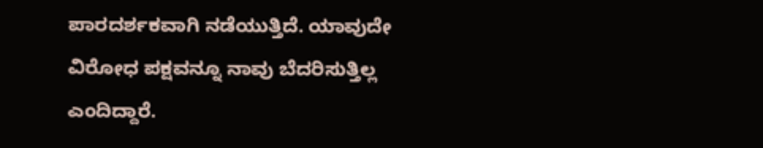ಪಾರದರ್ಶಕವಾಗಿ ನಡೆಯುತ್ತಿದೆ. ಯಾವುದೇ ವಿರೋಧ ಪಕ್ಷವನ್ನೂ ನಾವು ಬೆದರಿಸುತ್ತಿಲ್ಲ ಎಂದಿದ್ದಾರೆ.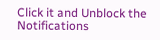Click it and Unblock the Notifications